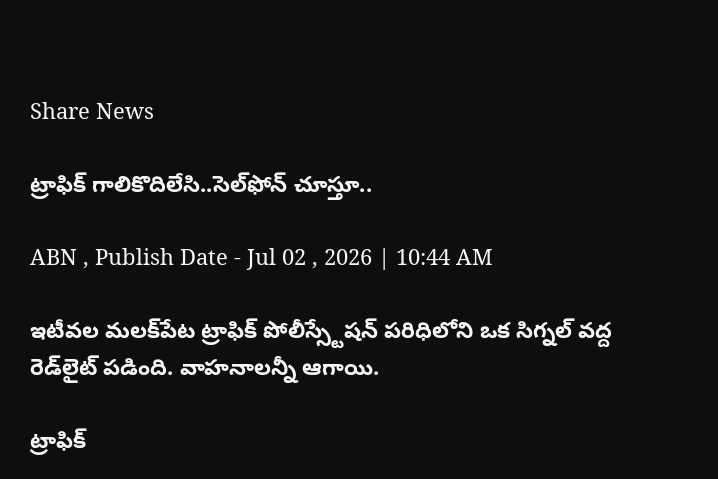Share News

ట్రాఫిక్‌ గాలికొదిలేసి..సెల్‌ఫోన్‌ చూస్తూ..

ABN , Publish Date - Jul 02 , 2026 | 10:44 AM

ఇటీవల మలక్‌పేట ట్రాఫిక్‌ పోలీస్స్టేషన్‌ పరిధిలోని ఒక సిగ్నల్‌ వద్ద రెడ్‌లైట్‌ పడింది. వాహనాలన్నీ ఆగాయి.

ట్రాఫిక్‌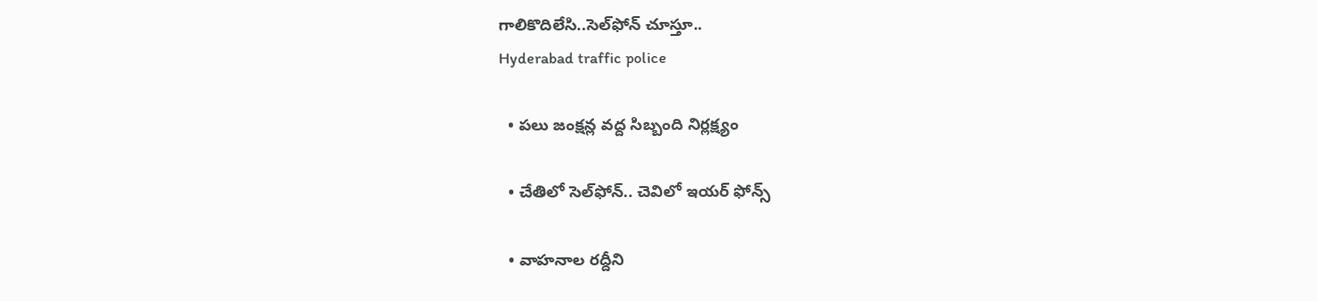గాలికొదిలేసి..సెల్‌ఫోన్‌ చూస్తూ..
Hyderabad traffic police

  • పలు జంక్షన్ల వద్ద సిబ్బంది నిర్లక్ష్యం

  • చేతిలో సెల్‌ఫోన్‌.. చెవిలో ఇయర్‌ ఫోన్స్‌

  • వాహనాల రద్దీని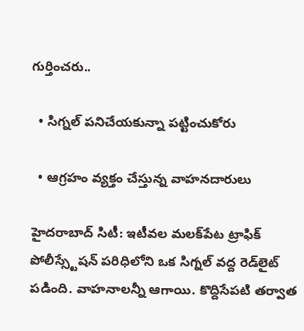గుర్తించరు..

  • సిగ్నల్‌ పనిచేయకున్నా పట్టించుకోరు

  • ఆగ్రహం వ్యక్తం చేస్తున్న వాహనదారులు

హైదరాబాద్‌ సిటీ: ఇటీవల మలక్‌పేట ట్రాఫిక్‌ పోలీస్స్టేషన్‌ పరిధిలోని ఒక సిగ్నల్‌ వద్ద రెడ్‌లైట్‌ పడింది. వాహనాలన్నీ ఆగాయి. కొద్దిసేపటి తర్వాత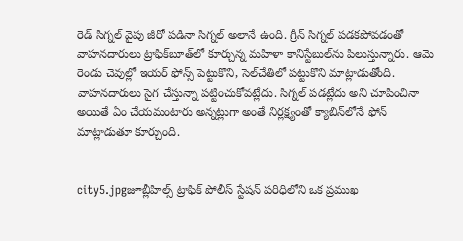రెడ్‌ సిగ్నల్‌ వైపు జీరో పడినా సిగ్నల్‌ అలానే ఉంది. గ్రీన్‌ సిగ్నల్‌ పడకపోవడంతో వాహనదారులు ట్రాఫిక్‌బూత్‌లో కూర్చున్న మహిళా కానిస్టేబుల్‌ను పిలుస్తున్నారు. ఆమె రెండు చెవుల్లో ఇయర్‌ ఫోన్స్‌ పెట్టుకొని, సెల్‌చేతిలో పట్టుకొని మాట్లాడుతోంది. వాహనదారులు సైగ చేస్తున్నా పట్టించుకోవట్లేదు. సిగ్నల్‌ పడట్లేదు అని చూపించినా అయితే ఏం చేయమంటారు అన్నట్లుగా అంతే నిర్లక్ష్యంతో క్యాబిన్‌లోనే ఫోన్‌ మాట్లాడుతూ కూర్చుంది.


city5.jpgజూబ్లీహిల్స్‌ ట్రాఫిక్‌ పోలీస్‌ స్టేషన్‌ పరిధిలోని ఒక ప్రముఖ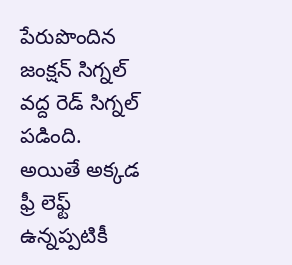పేరుపొందిన జంక్షన్‌ సిగ్నల్‌ వద్ద రెడ్‌ సిగ్నల్‌ పడింది. అయితే అక్కడ ఫ్రీ లెఫ్ట్‌ ఉన్నప్పటికీ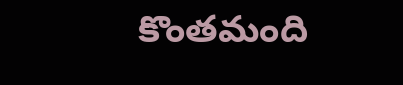కొంతమంది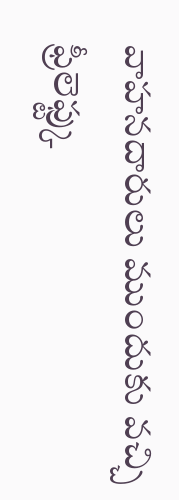వాహనదారులు ముందుకు వచ్చి ఫ్రీలెఫ్ట్కు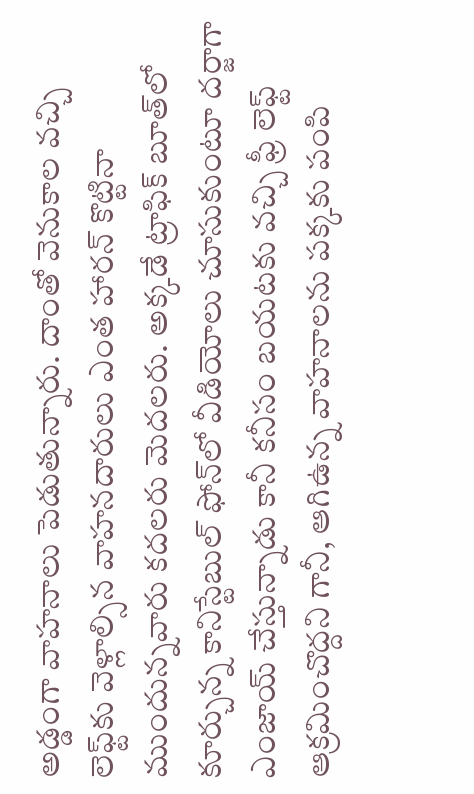అడ్డంగా వాహనాలు పెడుతున్నారు. దాంతో వెనుకాల వచ్చి లెఫ్ట్‌కు వెళ్లాల్సిన వాహనదారులు ఎంత హారన్‌ కొట్టినా ముందున్నవారు కదలరు మెదలరు. అక్కడే ట్రాఫిక్‌ బూత్‌లో కూర్చున్న కానిస్టేబుల్‌ ఫోన్‌లో వీడియోలు చూసుకుంటూ దర్జాగా ఎంజాయ్‌ చేస్తున్నాడు కానీ కనీసం బయటకు వచ్చి ఫ్రీ లెఫ్ట్‌ ఆక్రమించొద్దని గానీ, ఆగిఉన్న వాహనాలను పక్కకు పంపి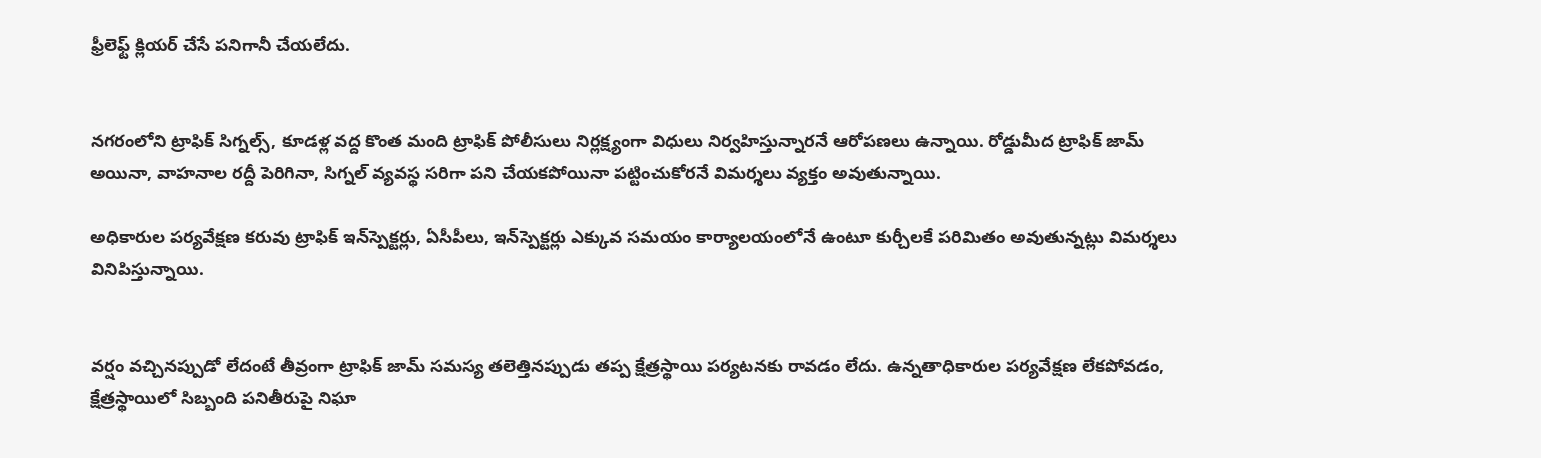ఫ్రీలెఫ్ట్‌ క్లియర్‌ చేసే పనిగానీ చేయలేదు.


నగరంలోని ట్రాఫిక్‌ సిగ్నల్స్‌, కూడళ్ల వద్ద కొంత మంది ట్రాఫిక్‌ పోలీసులు నిర్లక్ష్యంగా విధులు నిర్వహిస్తున్నారనే ఆరోపణలు ఉన్నాయి. రోడ్డుమీద ట్రాఫిక్‌ జామ్‌ అయినా, వాహనాల రద్దీ పెరిగినా, సిగ్నల్‌ వ్యవస్థ సరిగా పని చేయకపోయినా పట్టించుకోరనే విమర్శలు వ్యక్తం అవుతున్నాయి.

అధికారుల పర్యవేక్షణ కరువు ట్రాఫిక్‌ ఇన్‌స్పెక్టర్లు, ఏసీపీలు, ఇన్‌స్పెక్టర్లు ఎక్కువ సమయం కార్యాలయంలోనే ఉంటూ కుర్చీలకే పరిమితం అవుతున్నట్లు విమర్శలు వినిపిస్తున్నాయి.


వర్షం వచ్చినప్పుడో లేదంటే తీవ్రంగా ట్రాఫిక్‌ జామ్‌ సమస్య తలెత్తినప్పుడు తప్ప క్షేత్రస్థాయి పర్యటనకు రావడం లేదు. ఉన్నతాధికారుల పర్యవేక్షణ లేకపోవడం, క్షేత్రస్థాయిలో సిబ్బంది పనితీరుపై నిఘా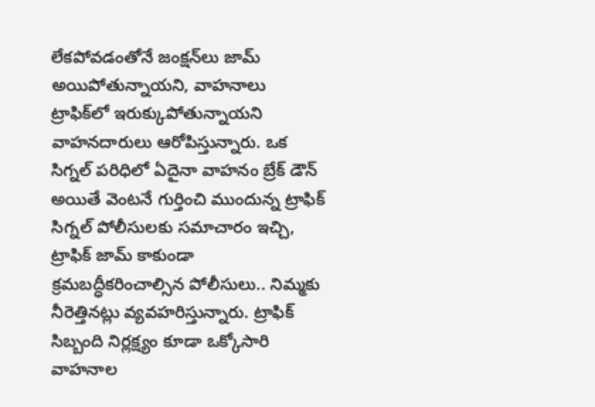లేకపోవడంతోనే జంక్షన్‌లు జామ్‌ అయిపోతున్నాయని, వాహనాలు ట్రాఫిక్‌లో ఇరుక్కుపోతున్నాయని వాహనదారులు ఆరోపిస్తున్నారు. ఒక సిగ్నల్‌ పరిధిలో ఏదైనా వాహనం బ్రేక్‌ డౌన్‌ అయితే వెంటనే గుర్తించి ముందున్న ట్రాఫిక్‌ సిగ్నల్‌ పోలీసులకు సమాచారం ఇచ్చి, ట్రాఫిక్‌ జామ్‌ కాకుండా క్రమబద్ధీకరించాల్సిన పోలీసులు.. నిమ్మకు నీరెత్తినట్లు వ్యవహరిస్తున్నారు. ట్రాఫిక్‌ సిబ్బంది నిర్లక్ష్యం కూడా ఒక్కోసారి వాహనాల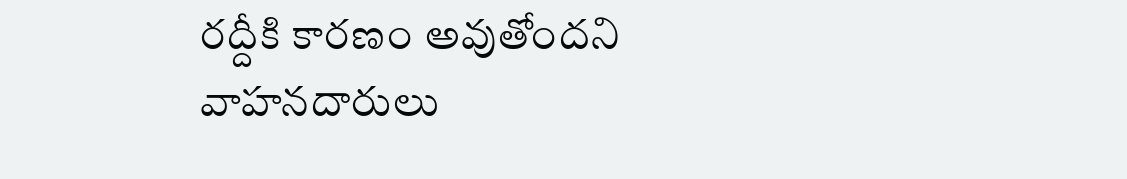రద్దీకి కారణం అవుతోందని వాహనదారులు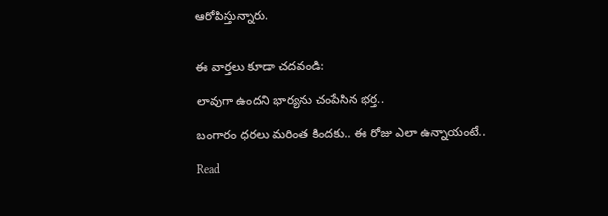ఆరోపిస్తున్నారు.


ఈ వార్తలు కూడా చదవండి:

లావుగా ఉందని భార్యను చంపేసిన భర్త..

బంగారం ధరలు మరింత కిందకు.. ఈ రోజు ఎలా ఉన్నాయంటే..

Read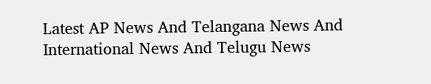Latest AP News And Telangana News And International News And Telugu News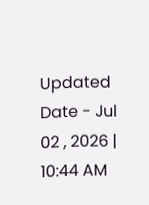Updated Date - Jul 02 , 2026 | 10:44 AM